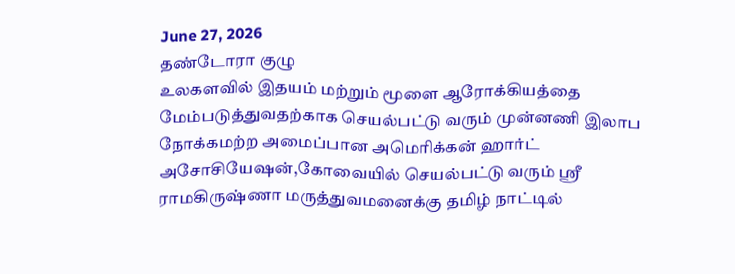June 27, 2026
தண்டோரா குழு
உலகளவில் இதயம் மற்றும் மூளை ஆரோக்கியத்தை மேம்படுத்துவதற்காக செயல்பட்டு வரும் முன்னணி இலாப நோக்கமற்ற அமைப்பான அமெரிக்கன் ஹார்ட் அசோசியேஷன்,கோவையில் செயல்பட்டு வரும் ஸ்ரீ ராமகிருஷ்ணா மருத்துவமனைக்கு தமிழ் நாட்டில்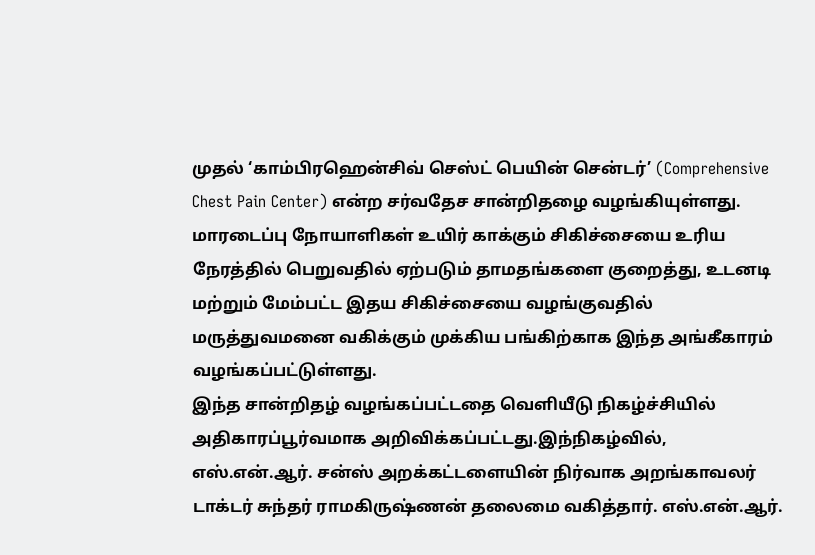முதல் ‘காம்பிரஹென்சிவ் செஸ்ட் பெயின் சென்டர்’ (Comprehensive Chest Pain Center) என்ற சர்வதேச சான்றிதழை வழங்கியுள்ளது.
மாரடைப்பு நோயாளிகள் உயிர் காக்கும் சிகிச்சையை உரிய நேரத்தில் பெறுவதில் ஏற்படும் தாமதங்களை குறைத்து, உடனடி மற்றும் மேம்பட்ட இதய சிகிச்சையை வழங்குவதில் மருத்துவமனை வகிக்கும் முக்கிய பங்கிற்காக இந்த அங்கீகாரம் வழங்கப்பட்டுள்ளது.
இந்த சான்றிதழ் வழங்கப்பட்டதை வெளியீடு நிகழ்ச்சியில் அதிகாரப்பூர்வமாக அறிவிக்கப்பட்டது.இந்நிகழ்வில், எஸ்.என்.ஆர். சன்ஸ் அறக்கட்டளையின் நிர்வாக அறங்காவலர் டாக்டர் சுந்தர் ராமகிருஷ்ணன் தலைமை வகித்தார். எஸ்.என்.ஆர்.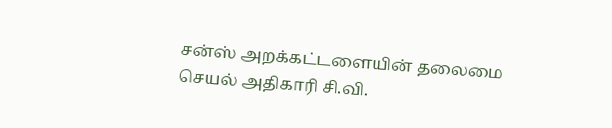சன்ஸ் அறக்கட்டளையின் தலைமை செயல் அதிகாரி சி.வி.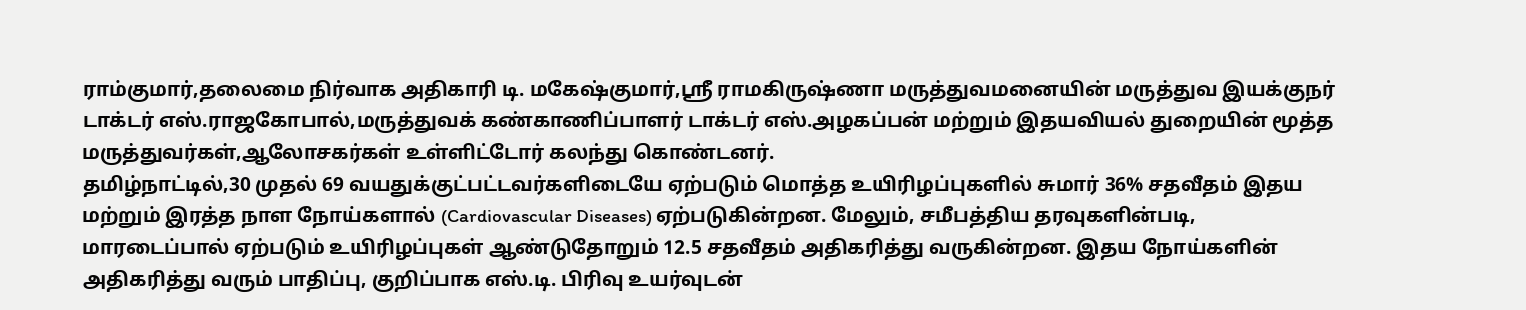ராம்குமார்,தலைமை நிர்வாக அதிகாரி டி. மகேஷ்குமார்,ஸ்ரீ ராமகிருஷ்ணா மருத்துவமனையின் மருத்துவ இயக்குநர் டாக்டர் எஸ்.ராஜகோபால்,மருத்துவக் கண்காணிப்பாளர் டாக்டர் எஸ்.அழகப்பன் மற்றும் இதயவியல் துறையின் மூத்த மருத்துவர்கள்,ஆலோசகர்கள் உள்ளிட்டோர் கலந்து கொண்டனர்.
தமிழ்நாட்டில்,30 முதல் 69 வயதுக்குட்பட்டவர்களிடையே ஏற்படும் மொத்த உயிரிழப்புகளில் சுமார் 36% சதவீதம் இதய மற்றும் இரத்த நாள நோய்களால் (Cardiovascular Diseases) ஏற்படுகின்றன. மேலும், சமீபத்திய தரவுகளின்படி, மாரடைப்பால் ஏற்படும் உயிரிழப்புகள் ஆண்டுதோறும் 12.5 சதவீதம் அதிகரித்து வருகின்றன. இதய நோய்களின் அதிகரித்து வரும் பாதிப்பு, குறிப்பாக எஸ்.டி. பிரிவு உயர்வுடன்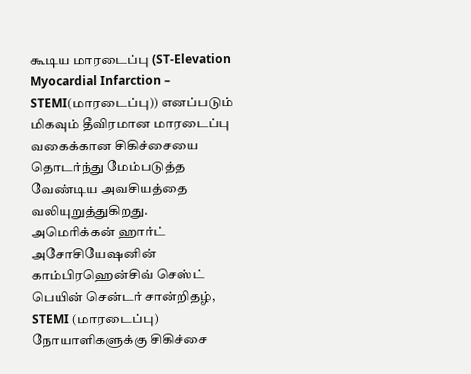கூடிய மாரடைப்பு (ST-Elevation Myocardial Infarction – STEMI(மாரடைப்பு)) எனப்படும் மிகவும் தீவிரமான மாரடைப்பு வகைக்கான சிகிச்சையை தொடர்ந்து மேம்படுத்த வேண்டிய அவசியத்தை வலியுறுத்துகிறது.
அமெரிக்கன் ஹார்ட் அசோசியேஷனின் காம்பிரஹென்சிவ் செஸ்ட் பெயின் சென்டர் சான்றிதழ், STEMI (மாரடைப்பு) நோயாளிகளுக்கு சிகிச்சை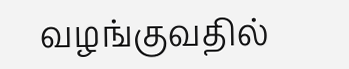வழங்குவதில்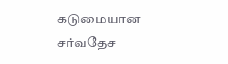கடுமையான சர்வதேச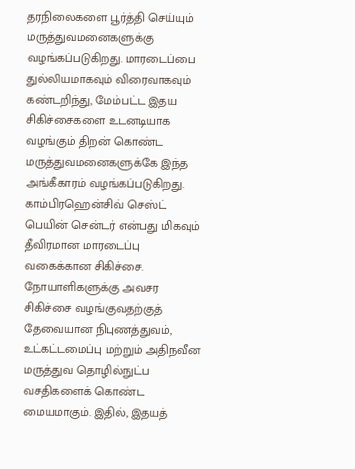தரநிலைகளை பூர்த்தி செய்யும் மருத்துவமனைகளுக்கு வழங்கப்படுகிறது. மாரடைப்பை துல்லியமாகவும் விரைவாகவும் கண்டறிந்து, மேம்பட்ட இதய சிகிச்சைகளை உடனடியாக வழங்கும் திறன் கொண்ட மருத்துவமனைகளுக்கே இந்த அங்கீகாரம் வழங்கப்படுகிறது.
காம்பிரஹென்சிவ் செஸ்ட் பெயின் சென்டர் என்பது மிகவும் தீவிரமான மாரடைப்பு வகைக்கான சிகிச்சை. நோயாளிகளுக்கு அவசர சிகிச்சை வழங்குவதற்குத் தேவையான நிபுணத்துவம், உட்கட்டமைப்பு மற்றும் அதிநவீன மருத்துவ தொழில்நுட்ப வசதிகளைக் கொண்ட மையமாகும். இதில், இதயத்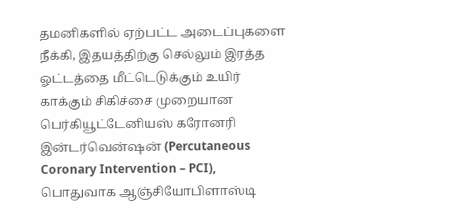தமனிகளில் ஏற்பட்ட அடைப்புகளை நீக்கி, இதயத்திற்கு செல்லும் இரத்த ஓட்டத்தை மீட்டெடுக்கும் உயிர் காக்கும் சிகிச்சை முறையான பெர்கியூட்டேனியஸ் கரோனரி இன்டர்வென்ஷன் (Percutaneous Coronary Intervention – PCI), பொதுவாக ஆஞ்சியோபிளாஸ்டி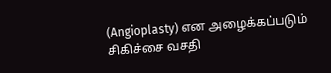(Angioplasty) என அழைக்கப்படும் சிகிச்சை வசதி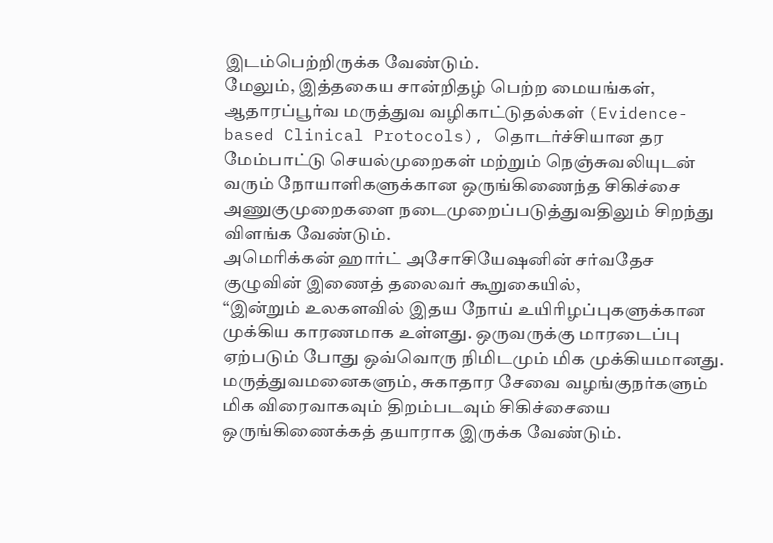இடம்பெற்றிருக்க வேண்டும்.
மேலும், இத்தகைய சான்றிதழ் பெற்ற மையங்கள், ஆதாரப்பூர்வ மருத்துவ வழிகாட்டுதல்கள் (Evidence-based Clinical Protocols), தொடர்ச்சியான தர மேம்பாட்டு செயல்முறைகள் மற்றும் நெஞ்சுவலியுடன் வரும் நோயாளிகளுக்கான ஒருங்கிணைந்த சிகிச்சை அணுகுமுறைகளை நடைமுறைப்படுத்துவதிலும் சிறந்து விளங்க வேண்டும்.
அமெரிக்கன் ஹார்ட் அசோசியேஷனின் சர்வதேச குழுவின் இணைத் தலைவர் கூறுகையில்,
“இன்றும் உலகளவில் இதய நோய் உயிரிழப்புகளுக்கான முக்கிய காரணமாக உள்ளது. ஒருவருக்கு மாரடைப்பு ஏற்படும் போது ஒவ்வொரு நிமிடமும் மிக முக்கியமானது. மருத்துவமனைகளும், சுகாதார சேவை வழங்குநர்களும் மிக விரைவாகவும் திறம்படவும் சிகிச்சையை ஒருங்கிணைக்கத் தயாராக இருக்க வேண்டும்.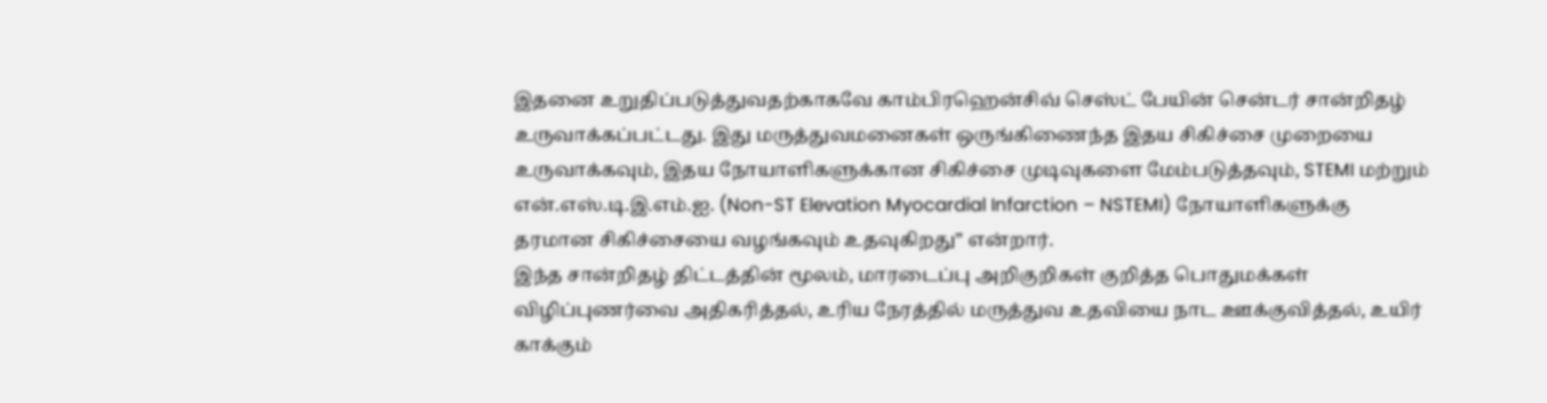இதனை உறுதிப்படுத்துவதற்காகவே காம்பிரஹென்சிவ் செஸ்ட் பேயின் சென்டர் சான்றிதழ் உருவாக்கப்பட்டது. இது மருத்துவமனைகள் ஒருங்கிணைந்த இதய சிகிச்சை முறையை உருவாக்கவும், இதய நோயாளிகளுக்கான சிகிச்சை முடிவுகளை மேம்படுத்தவும், STEMI மற்றும் என்.எஸ்.டி.இ.எம்.ஐ. (Non-ST Elevation Myocardial Infarction – NSTEMI) நோயாளிகளுக்கு தரமான சிகிச்சையை வழங்கவும் உதவுகிறது” என்றார்.
இந்த சான்றிதழ் திட்டத்தின் மூலம், மாரடைப்பு அறிகுறிகள் குறித்த பொதுமக்கள் விழிப்புணர்வை அதிகரித்தல், உரிய நேரத்தில் மருத்துவ உதவியை நாட ஊக்குவித்தல், உயிர் காக்கும்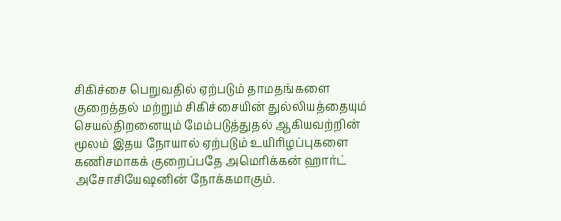சிகிச்சை பெறுவதில் ஏற்படும் தாமதங்களை குறைத்தல் மற்றும் சிகிச்சையின் துல்லியத்தையும் செயல்திறனையும் மேம்படுத்துதல் ஆகியவற்றின் மூலம் இதய நோயால் ஏற்படும் உயிரிழப்புகளை கணிசமாகக் குறைப்பதே அமெரிக்கன் ஹார்ட் அசோசியேஷனின் நோக்கமாகும்.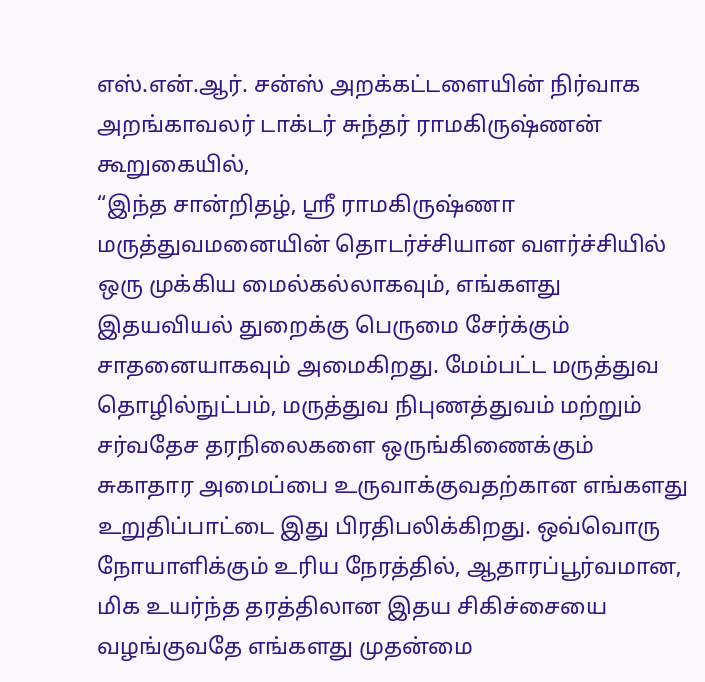எஸ்.என்.ஆர். சன்ஸ் அறக்கட்டளையின் நிர்வாக அறங்காவலர் டாக்டர் சுந்தர் ராமகிருஷ்ணன் கூறுகையில்,
“இந்த சான்றிதழ், ஸ்ரீ ராமகிருஷ்ணா மருத்துவமனையின் தொடர்ச்சியான வளர்ச்சியில் ஒரு முக்கிய மைல்கல்லாகவும், எங்களது இதயவியல் துறைக்கு பெருமை சேர்க்கும் சாதனையாகவும் அமைகிறது. மேம்பட்ட மருத்துவ தொழில்நுட்பம், மருத்துவ நிபுணத்துவம் மற்றும் சர்வதேச தரநிலைகளை ஒருங்கிணைக்கும் சுகாதார அமைப்பை உருவாக்குவதற்கான எங்களது உறுதிப்பாட்டை இது பிரதிபலிக்கிறது. ஒவ்வொரு நோயாளிக்கும் உரிய நேரத்தில், ஆதாரப்பூர்வமான, மிக உயர்ந்த தரத்திலான இதய சிகிச்சையை வழங்குவதே எங்களது முதன்மை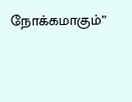நோக்கமாகும்”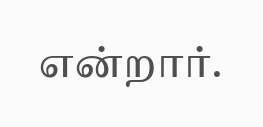என்றார்.